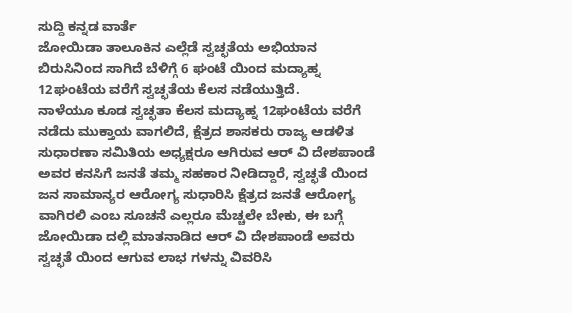ಸುದ್ದಿ ಕನ್ನಡ ವಾರ್ತೆ
ಜೋಯಿಡಾ ತಾಲೂಕಿನ ಎಲ್ಲೆಡೆ ಸ್ವಚ್ಛತೆಯ ಅಭಿಯಾನ ಬಿರುಸಿನಿಂದ ಸಾಗಿದೆ ಬೆಳಿಗ್ಗೆ 6 ಘಂಟೆ ಯಿಂದ ಮದ್ಯಾಹ್ನ 12ಘಂಟೆಯ ವರೆಗೆ ಸ್ವಚ್ಛತೆಯ ಕೆಲಸ ನಡೆಯುತ್ತಿದೆ.
ನಾಳೆಯೂ ಕೂಡ ಸ್ವಚ್ಛತಾ ಕೆಲಸ ಮದ್ಯಾಹ್ನ 12ಘಂಟೆಯ ವರೆಗೆ ನಡೆದು ಮುಕ್ತಾಯ ವಾಗಲಿದೆ, ಕ್ಷೆತ್ರದ ಶಾಸಕರು ರಾಜ್ಯ ಆಡಳಿತ ಸುಧಾರಣಾ ಸಮಿತಿಯ ಅಧ್ಯಕ್ಷರೂ ಆಗಿರುವ ಆರ್ ವಿ ದೇಶಪಾಂಡೆ ಅವರ ಕನಸಿಗೆ ಜನತೆ ತಮ್ಮ ಸಹಕಾರ ನೀಡಿದ್ದಾರೆ, ಸ್ವಚ್ಛತೆ ಯಿಂದ ಜನ ಸಾಮಾನ್ಯರ ಆರೋಗ್ಯ ಸುಧಾರಿಸಿ ಕ್ಷೆತ್ರದ ಜನತೆ ಆರೋಗ್ಯ ವಾಗಿರಲಿ ಎಂಬ ಸೂಚನೆ ಎಲ್ಲರೂ ಮೆಚ್ಚಲೇ ಬೇಕು, ಈ ಬಗ್ಗೆ ಜೋಯಿಡಾ ದಲ್ಲಿ ಮಾತನಾಡಿದ ಆರ್ ವಿ ದೇಶಪಾಂಡೆ ಅವರು ಸ್ವಚ್ಛತೆ ಯಿಂದ ಆಗುವ ಲಾಭ ಗಳನ್ನು ವಿವರಿಸಿ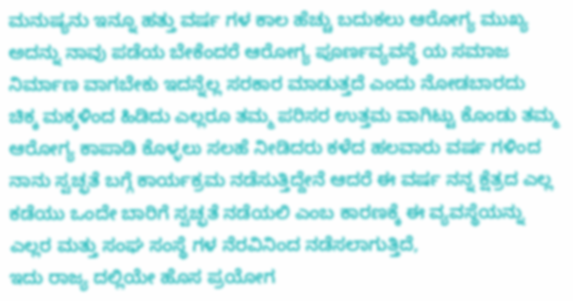ಮನುಷ್ಯನು ಇನ್ನೂ ಹತ್ತು ವರ್ಷ ಗಳ ಕಾಲ ಹೆಚ್ಚು ಬದುಕಲು ಆರೋಗ್ಯ ಮುಖ್ಯ ಅದನ್ನು ನಾವು ಪಡೆಯ ಬೇಕೆಂದರೆ ಆರೋಗ್ಯ ಪೂರ್ಣವ್ಯವಸ್ಥೆ ಯ ಸಮಾಜ ನಿರ್ಮಾಣ ವಾಗಬೇಕು ಇದನ್ನೆಲ್ಲ ಸರಕಾರ ಮಾಡುತ್ತದೆ ಎಂದು ನೋಡಬಾರದು ಚಿಕ್ಕ ಮಕ್ಕಳಿಂದ ಹಿಡಿದು ಎಲ್ಲರೂ ತಮ್ಮ ಪರಿಸರ ಉತ್ತಮ ವಾಗಿಟ್ಟು ಕೊಂಡು ತಮ್ಮ ಆರೋಗ್ಯ ಕಾಪಾಡಿ ಕೊಳ್ಳಲು ಸಲಹೆ ನೀಡಿದರು ಕಳೆದ ಹಲವಾರು ವರ್ಷ ಗಳಿಂದ ನಾನು ಸ್ವಚ್ಛತೆ ಬಗ್ಗೆ ಕಾರ್ಯಕ್ರಮ ನಡೆಸುತ್ತಿದ್ದೇನೆ ಆದರೆ ಈ ವರ್ಷ ನನ್ನ ಕ್ಷೆತ್ರದ ಎಲ್ಲ ಕಡೆಯು ಒಂದೇ ಬಾರಿಗೆ ಸ್ವಚ್ಛತೆ ನಡೆಯಲಿ ಎಂಬ ಕಾರಣಕ್ಕೆ ಈ ವ್ಯವಸ್ಥೆಯನ್ನು ಎಲ್ಲರ ಮತ್ತು ಸಂಘ ಸಂಸ್ಥೆ ಗಳ ನೆರವಿನಿಂದ ನಡೆಸಲಾಗುತ್ತಿದೆ,
ಇದು ರಾಜ್ಯ ದಲ್ಲಿಯೇ ಹೊಸ ಪ್ರಯೋಗ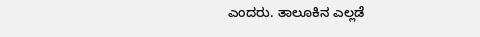ಎಂದರು. ತಾಲೂಕಿನ ಎಲ್ಲಡೆ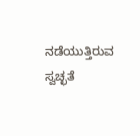ನಡೆಯುತ್ತಿರುವ ಸ್ವಚ್ಛತೆ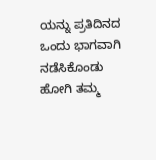ಯನ್ನು ಪ್ರತಿದಿನದ ಒಂದು ಭಾಗವಾಗಿ ನಡೆಸಿಕೊಂಡು ಹೋಗಿ ತಮ್ಮ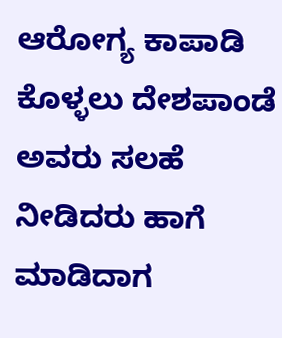ಆರೋಗ್ಯ ಕಾಪಾಡಿ ಕೊಳ್ಳಲು ದೇಶಪಾಂಡೆ ಅವರು ಸಲಹೆ ನೀಡಿದರು ಹಾಗೆ ಮಾಡಿದಾಗ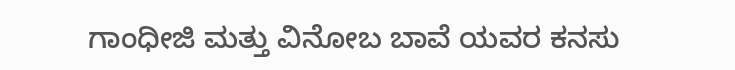ಗಾಂಧೀಜಿ ಮತ್ತು ವಿನೋಬ ಬಾವೆ ಯವರ ಕನಸು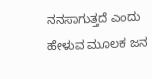ನನಸಾಗುತ್ತದೆ ಎಂದು ಹೇಳುವ ಮೂಲಕ ಜನ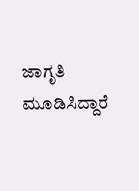ಜಾಗೃತಿ ಮೂಡಿಸಿದ್ದಾರೆ